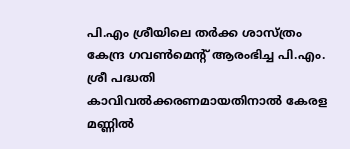പി.എം ശ്രീയിലെ തർക്ക ശാസ്ത്രം
കേന്ദ്ര ഗവൺമെൻ്റ് ആരംഭിച്ച പി.എം. ശ്രീ പദ്ധതി കാവിവൽക്കരണമായതിനാൽ കേരള മണ്ണിൽ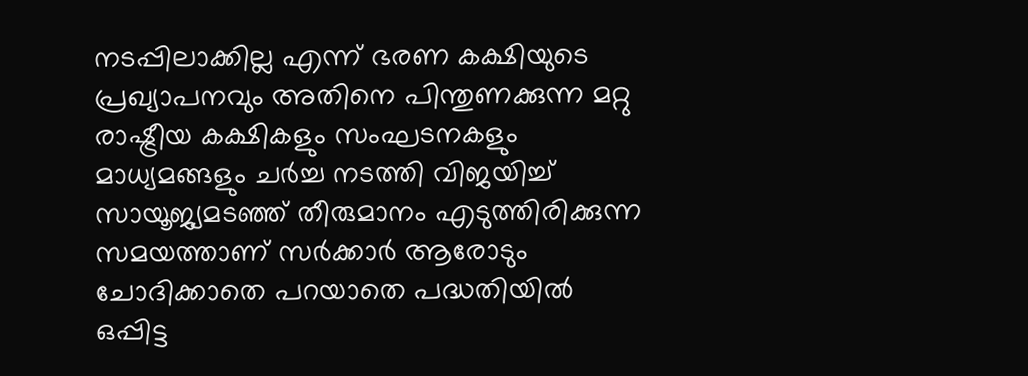നടപ്പിലാക്കില്ല എന്ന് ഭരണ കക്ഷിയുടെ പ്രഖ്യാപനവും അതിനെ പിന്തുണക്കുന്ന മറ്റു രാഷ്ട്രീയ കക്ഷികളും സംഘടനകളും മാധ്യമങ്ങളും ചർച്ച നടത്തി വിജയിച്ച് സായൂജ്യമടഞ്ഞ് തീരുമാനം എടുത്തിരിക്കുന്ന സമയത്താണ് സർക്കാർ ആരോടും ചോദിക്കാതെ പറയാതെ പദ്ധതിയിൽ ഒപ്പിട്ട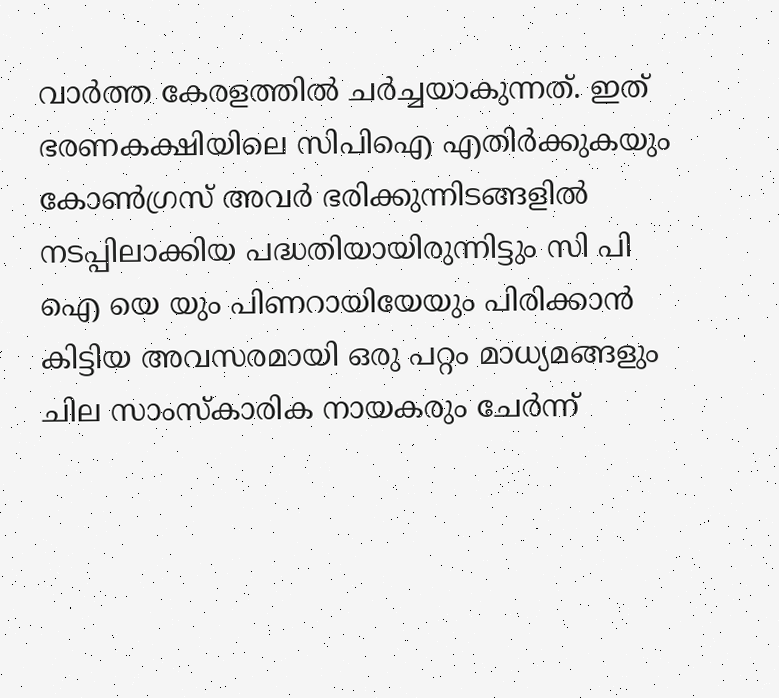വാർത്ത കേരളത്തിൽ ചർച്ചയാകുന്നത്. ഇത് ഭരണകക്ഷിയിലെ സിപിഐ എതിർക്കുകയും കോൺഗ്രസ് അവർ ഭരിക്കുന്നിടങ്ങളിൽ നടപ്പിലാക്കിയ പദ്ധതിയായിരുന്നിട്ടും സി പി ഐ യെ യും പിണറായിയേയും പിരിക്കാൻ കിട്ടിയ അവസരമായി ഒരു പറ്റം മാധ്യമങ്ങളും ചില സാംസ്കാരിക നായകരും ചേർന്ന്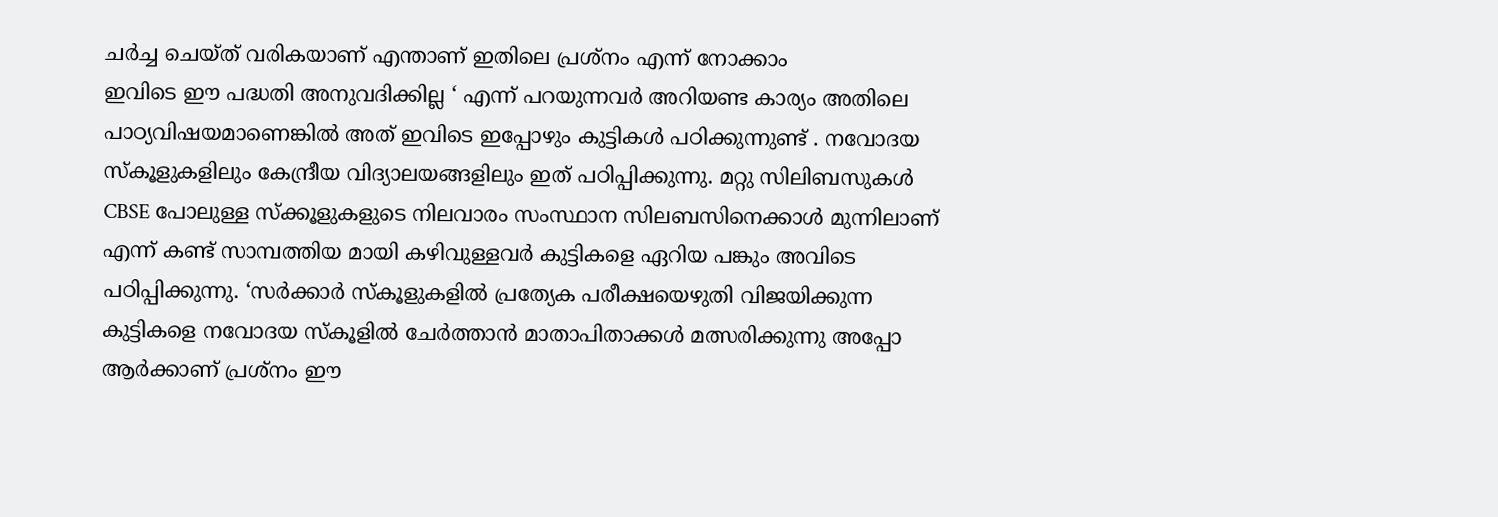ചർച്ച ചെയ്ത് വരികയാണ് എന്താണ് ഇതിലെ പ്രശ്നം എന്ന് നോക്കാം
ഇവിടെ ഈ പദ്ധതി അനുവദിക്കില്ല ‘ എന്ന് പറയുന്നവർ അറിയണ്ട കാര്യം അതിലെ പാഠ്യവിഷയമാണെങ്കിൽ അത് ഇവിടെ ഇപ്പോഴും കുട്ടികൾ പഠിക്കുന്നുണ്ട് . നവോദയ സ്കൂളുകളിലും കേന്ദ്രീയ വിദ്യാലയങ്ങളിലും ഇത് പഠിപ്പിക്കുന്നു. മറ്റു സിലിബസുകൾ CBSE പോലുള്ള സ്ക്കൂളുകളുടെ നിലവാരം സംസ്ഥാന സിലബസിനെക്കാൾ മുന്നിലാണ് എന്ന് കണ്ട് സാമ്പത്തിയ മായി കഴിവുള്ളവർ കുട്ടികളെ ഏറിയ പങ്കും അവിടെ പഠിപ്പിക്കുന്നു. ‘സർക്കാർ സ്കൂളുകളിൽ പ്രത്യേക പരീക്ഷയെഴുതി വിജയിക്കുന്ന കുട്ടികളെ നവോദയ സ്കൂളിൽ ചേർത്താൻ മാതാപിതാക്കൾ മത്സരിക്കുന്നു അപ്പോ ആർക്കാണ് പ്രശ്നം ഈ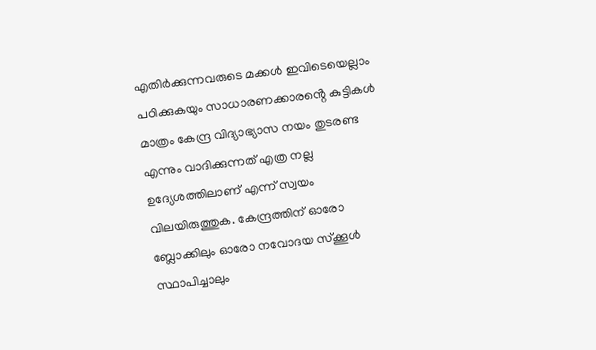എതിർക്കുന്നവരുടെ മക്കൾ ഇവിടെയെല്ലാം പഠിക്കുകയും സാധാരണക്കാരൻ്റെ കുട്ടികൾ മാത്രം കേന്ദ്ര വിദ്യാഭ്യാസ നയം തുടരണ്ട എന്നും വാദിക്കുന്നത് എത്ര നല്ല ഉദ്യേശത്തിലാണ് എന്ന് സ്വയം വിലയിരുത്തുക. കേന്ദ്രത്തിന് ഓരോ ബ്ലോക്കിലും ഓരോ നവോദയ സ്ക്കൂൾ സ്ഥാപിച്ചാലും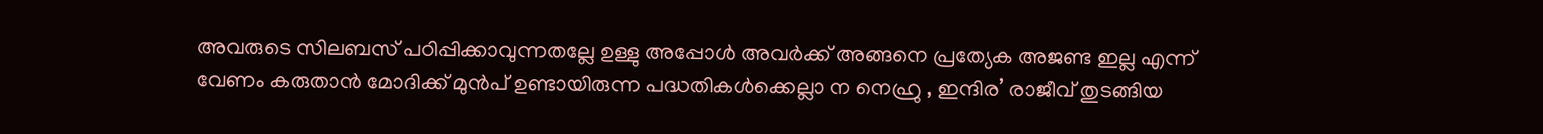അവരുടെ സിലബസ് പഠിപ്പിക്കാവുന്നതല്ലേ ഉള്ളു അപ്പോൾ അവർക്ക് അങ്ങനെ പ്രത്യേക അജണ്ട ഇല്ല എന്ന് വേണം കരുതാൻ മോദിക്ക് മുൻപ് ഉണ്ടായിരുന്ന പദ്ധതികൾക്കെല്ലാ ന നെഹ്രു , ഇന്ദിര’ രാജീവ് തുടങ്ങിയ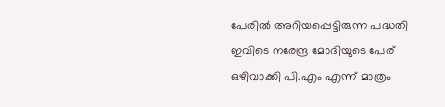പേരിൽ അറിയപ്പെട്ടിരുന്ന പദ്ധതി ഇവിടെ നരേന്ദ്ര മോദിയുടെ പേര് ഒഴിവാക്കി പി.എം എന്ന് മാത്രം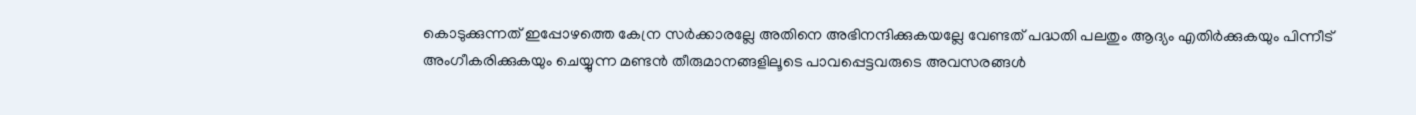കൊടുക്കുന്നത് ഇപ്പോഴത്തെ കേന്ര സർക്കാരല്ലേ അതിനെ അഭിനന്ദിക്കുകയല്ലേ വേണ്ടത് പദ്ധതി പലതും ആദ്യം എതിർക്കുകയും പിന്നീട് അംഗീകരിക്കുകയും ചെയ്യുന്ന മണ്ടൻ തീരുമാനങ്ങളിലൂടെ പാവപ്പെട്ടവരുടെ അവസരങ്ങൾ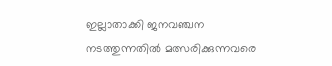ഇല്ലാതാക്കി ജനവഞ്ചന നടത്തുന്നതിൽ മത്സരിക്കുന്നവരെ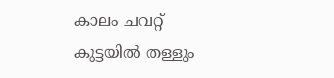കാലം ചവറ്റ് കുട്ടയിൽ തള്ളും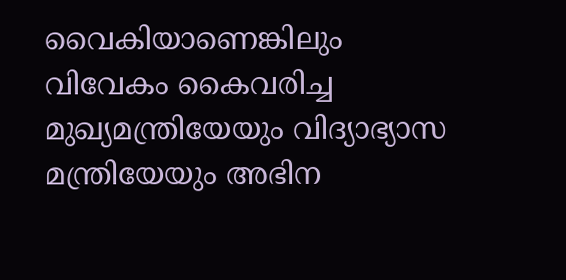വൈകിയാണെങ്കിലും വിവേകം കൈവരിച്ച മുഖ്യമന്ത്രിയേയും വിദ്യാഭ്യാസ മന്ത്രിയേയും അഭിന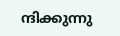ന്ദിക്കുന്നു